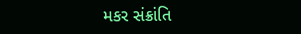મકર સંક્રાંતિ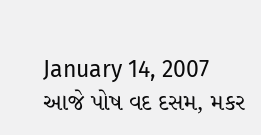January 14, 2007
આજે પોષ વદ દસમ, મકર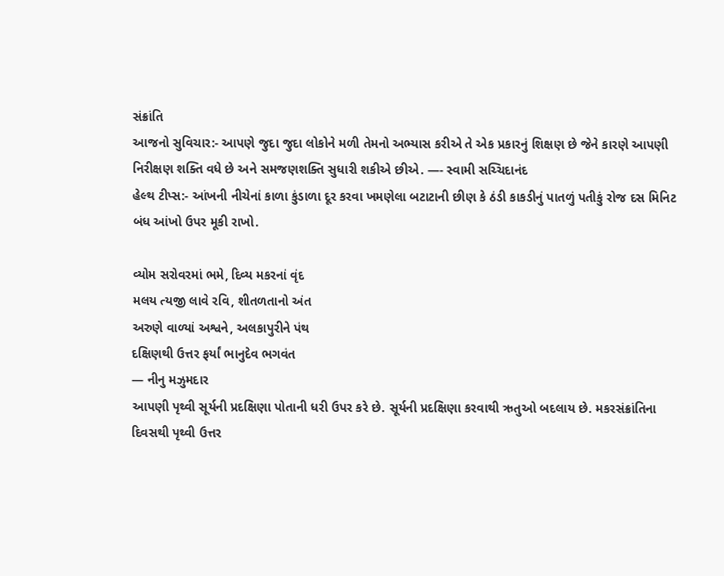સંક્રાંતિ
આજનો સુવિચાર:- આપણે જુદા જુદા લોકોને મળી તેમનો અભ્યાસ કરીએ તે એક પ્રકારનું શિક્ષણ છે જેને કારણે આપણી નિરીક્ષણ શક્તિ વધે છે અને સમજણશક્તિ સુધારી શકીએ છીએ. —- સ્વામી સચ્ચિદાનંદ
હેલ્થ ટીપ્સ:- આંખની નીચેનાં કાળા કુંડાળા દૂર કરવા ખમણેલા બટાટાની છીણ કે ઠંડી કાકડીનું પાતળું પતીકું રોજ દસ મિનિટ બંધ આંખો ઉપર મૂકી રાખો.

વ્યોમ સરોવરમાં ભમે, દિવ્ય મકરનાં વૃંદ
મલય ત્યજી લાવે રવિ, શીતળતાનો અંત
અરુણે વાળ્યાં અશ્વને, અલકાપુરીને પંથ
દક્ષિણથી ઉત્તર ફર્યાં ભાનુદેવ ભગવંત
— નીનુ મઝુમદાર
આપણી પૃથ્વી સૂર્યની પ્રદક્ષિણા પોતાની ધરી ઉપર કરે છે. સૂર્યની પ્રદક્ષિણા કરવાથી ઋતુઓ બદલાય છે. મકરસંક્રાંતિના દિવસથી પૃથ્વી ઉત્તર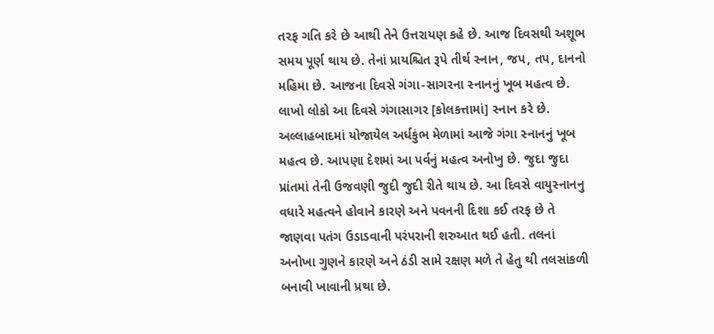તરફ ગતિ કરે છે આથી તેને ઉત્તરાયણ કહે છે. આજ દિવસથી અશૂભ સમય પૂર્ણ થાય છે. તેનાં પ્રાયશ્ચિત રૂપે તીર્થ સ્નાન, જપ, તપ, દાનનો મહિમા છે. આજના દિવસે ગંગા-સાગરના સ્નાનનું ખૂબ મહત્વ છે. લાખો લોકો આ દિવસે ગંગાસાગર [કોલકત્તામાં] સ્નાન કરે છે. અલ્લાહબાદમાં યોજાયેલ અર્ધકુંભ મેળામાં આજે ગંગા સ્નાનનું ખૂબ મહત્વ છે. આપણા દેશમાં આ પર્વનું મહત્વ અનોખુ છે. જુદા જુદા પ્રાંતમાં તેની ઉજવણી જુદી જુદી રીતે થાય છે. આ દિવસે વાયુસ્નાનનુ વધારે મહત્વને હોવાને કારણે અને પવનની દિશા કઈ તરફ છે તે જાણવા પતંગ ઉડાડવાની પરંપરાની શરુઆત થઈ હતી. તલનાં અનોખા ગુણને કારણે અને ઠંડી સામે રક્ષણ મળે તે હેતુ થી તલસાંકળી બનાવી ખાવાની પ્રથા છે.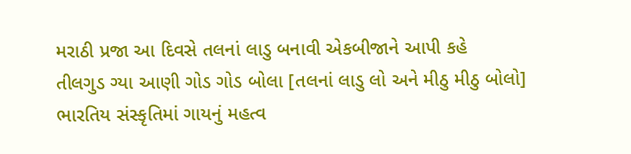મરાઠી પ્રજા આ દિવસે તલનાં લાડુ બનાવી એકબીજાને આપી કહે
તીલગુડ ગ્યા આણી ગોડ ગોડ બોલા [તલનાં લાડુ લો અને મીઠુ મીઠુ બોલો]
ભારતિય સંસ્કૃતિમાં ગાયનું મહત્વ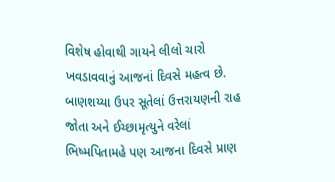વિશેષ હોવાથી ગાયને લીલો ચારો ખવડાવવાનું આજનાં દિવસે મહત્વ છે.
બાણશય્યા ઉપર સૂતેલાં ઉત્તરાયણની રાહ જોતા અને ઈચ્છામૃત્યુને વરેલાં ભિષ્મપિતામહે પણ આજના દિવસે પ્રાણ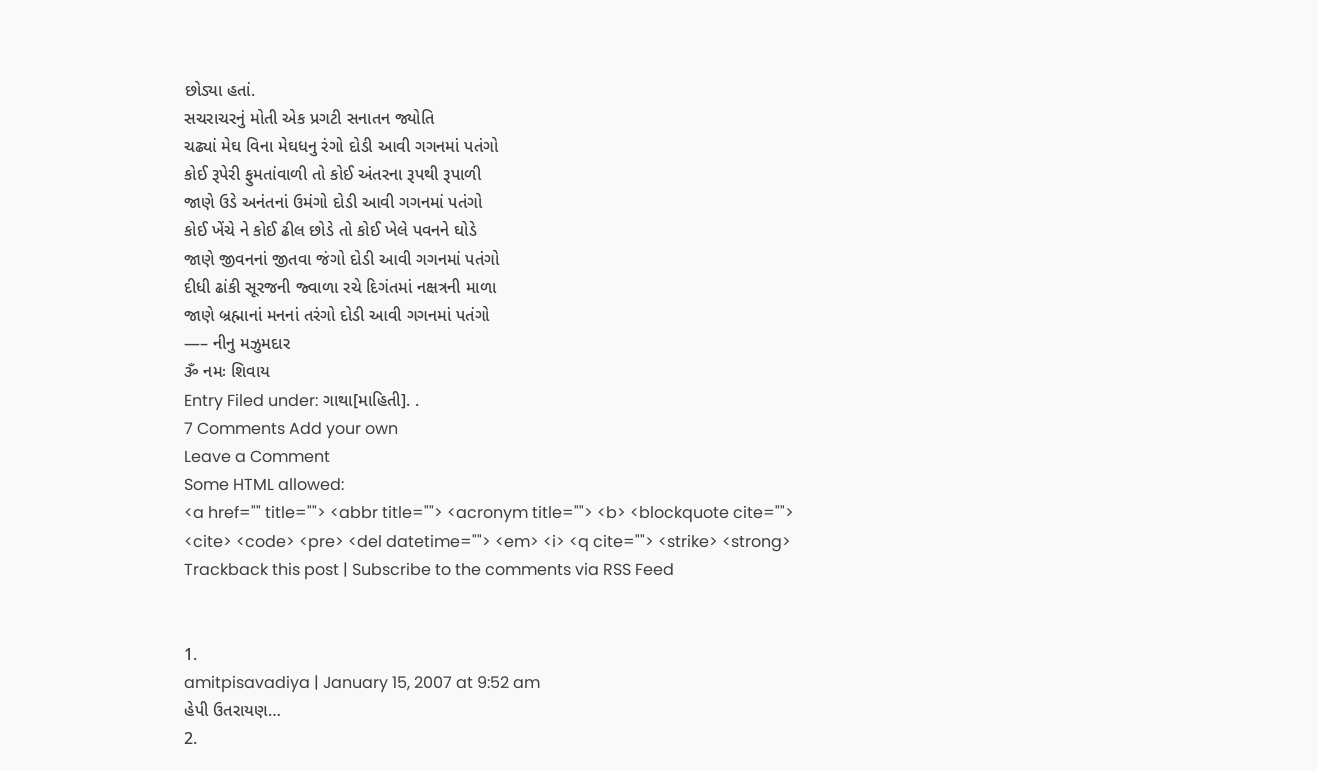છોડ્યા હતાં.
સચરાચરનું મોતી એક પ્રગટી સનાતન જ્યોતિ
ચઢ્યાં મેઘ વિના મેઘધનુ રંગો દોડી આવી ગગનમાં પતંગો
કોઈ રૂપેરી ફુમતાંવાળી તો કોઈ અંતરના રૂપથી રૂપાળી
જાણે ઉડે અનંતનાં ઉમંગો દોડી આવી ગગનમાં પતંગો
કોઈ ખેંચે ને કોઈ ઢીલ છોડે તો કોઈ ખેલે પવનને ઘોડે
જાણે જીવનનાં જીતવા જંગો દોડી આવી ગગનમાં પતંગો
દીધી ઢાંકી સૂરજની જ્વાળા રચે દિગંતમાં નક્ષત્રની માળા
જાણે બ્રહ્માનાં મનનાં તરંગો દોડી આવી ગગનમાં પતંગો
—– નીનુ મઝુમદાર
ૐ નમઃ શિવાય
Entry Filed under: ગાથા[માહિતી]. .
7 Comments Add your own
Leave a Comment
Some HTML allowed:
<a href="" title=""> <abbr title=""> <acronym title=""> <b> <blockquote cite=""> <cite> <code> <pre> <del datetime=""> <em> <i> <q cite=""> <strike> <strong>
Trackback this post | Subscribe to the comments via RSS Feed


1.
amitpisavadiya | January 15, 2007 at 9:52 am
હેપી ઉતરાયણ…
2.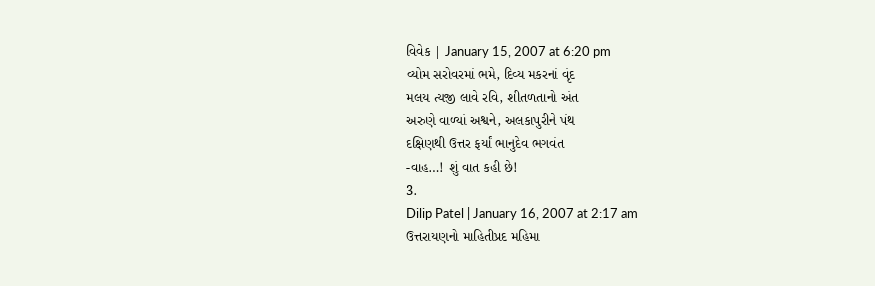વિવેક | January 15, 2007 at 6:20 pm
વ્યોમ સરોવરમાં ભમે, દિવ્ય મકરનાં વૃંદ
મલય ત્યજી લાવે રવિ, શીતળતાનો અંત
અરુણે વાળ્યાં અશ્વને, અલકાપુરીને પંથ
દક્ષિણથી ઉત્તર ફર્યાં ભાનુદેવ ભગવંત
-વાહ…! શું વાત કહી છે!
3.
Dilip Patel | January 16, 2007 at 2:17 am
ઉત્તરાયણનો માહિતીપ્રદ મહિમા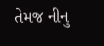તેમજ નીનુ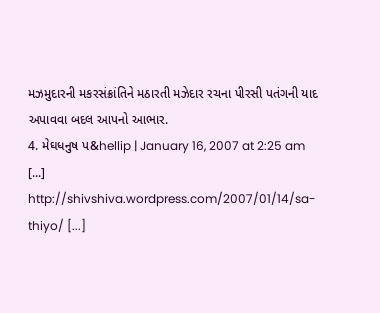મઝમુદારની મકરસંક્રાંતિને મઠારતી મઝેદાર રચના પીરસી પતંગની યાદ અપાવવા બદલ આપનો આભાર.
4. મેઘધનુષ પ&hellip | January 16, 2007 at 2:25 am
[...] http://shivshiva.wordpress.com/2007/01/14/sa-thiyo/ [...]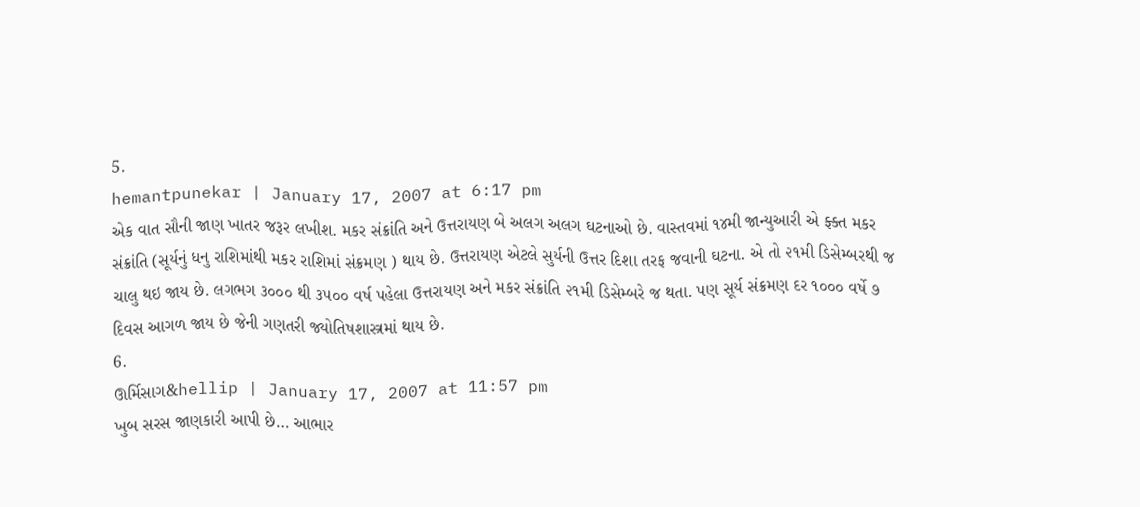5.
hemantpunekar | January 17, 2007 at 6:17 pm
એક વાત સૌની જાણ ખાતર જરૂર લખીશ. મકર સંક્રાંતિ અને ઉત્તરાયણ બે અલગ અલગ ઘટનાઓ છે. વાસ્તવમાં ૧૪મી જાન્યુઆરી એ ફ્ક્ત મકર સંક્રાંતિ (સૂર્યનું ધનુ રાશિમાંથી મકર રાશિમાં સંક્રમણ ) થાય છે. ઉત્તરાયણ એટલે સુર્યની ઉત્તર દિશા તરફ જવાની ઘટના. એ તો ૨૧મી ડિસેમ્બરથી જ ચાલુ થઇ જાય છે. લગભગ ૩૦૦૦ થી ૩૫૦૦ વર્ષ પહેલા ઉત્તરાયણ અને મકર સંક્રાંતિ ૨૧મી ડિસેમ્બરે જ થતા. પણ સૂર્ય સંક્રમણ દર ૧૦૦૦ વર્ષે ૭ દિવસ આગળ જાય છે જેની ગણતરી જ્યોતિષશાસ્ત્રમાં થાય છે.
6.
ઊર્મિસાગ&hellip | January 17, 2007 at 11:57 pm
ખુબ સરસ જાણકારી આપી છે… આભાર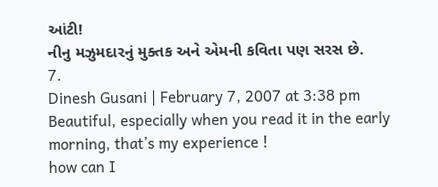આંટી!
નીનુ મઝુમદારનું મુક્તક અને એમની કવિતા પણ સરસ છે.
7.
Dinesh Gusani | February 7, 2007 at 3:38 pm
Beautiful, especially when you read it in the early morning, that’s my experience !
how can I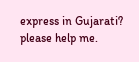express in Gujarati? please help me.